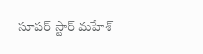సూపర్ స్టార్ మహేశ్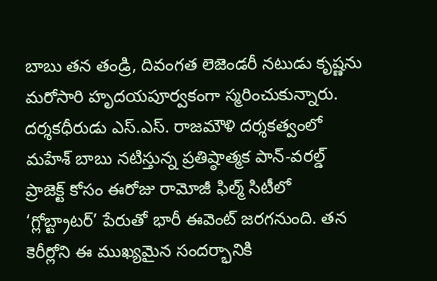బాబు తన తండ్రి, దివంగత లెజెండరీ నటుడు కృష్ణను మరోసారి హృదయపూర్వకంగా స్మరించుకున్నారు. దర్శకధీరుడు ఎస్.ఎస్. రాజమౌళి దర్శకత్వంలో మహేశ్ బాబు నటిస్తున్న ప్రతిష్ఠాత్మక పాన్-వరల్డ్ ప్రాజెక్ట్ కోసం ఈరోజు రామోజీ ఫిల్మ్ సిటీలో ‘గ్లోబ్ట్రాటర్’ పేరుతో భారీ ఈవెంట్ జరగనుంది. తన కెరీర్లోని ఈ ముఖ్యమైన సందర్భానికి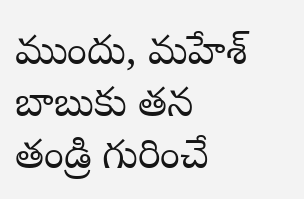ముందు, మహేశ్ బాబుకు తన తండ్రి గురించే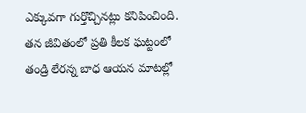ఎక్కువగా గుర్తొచ్చినట్లు కనిపించింది. తన జీవితంలో ప్రతి కీలక ఘట్టంలో తండ్రి లేరన్న బాధ ఆయన మాటల్లో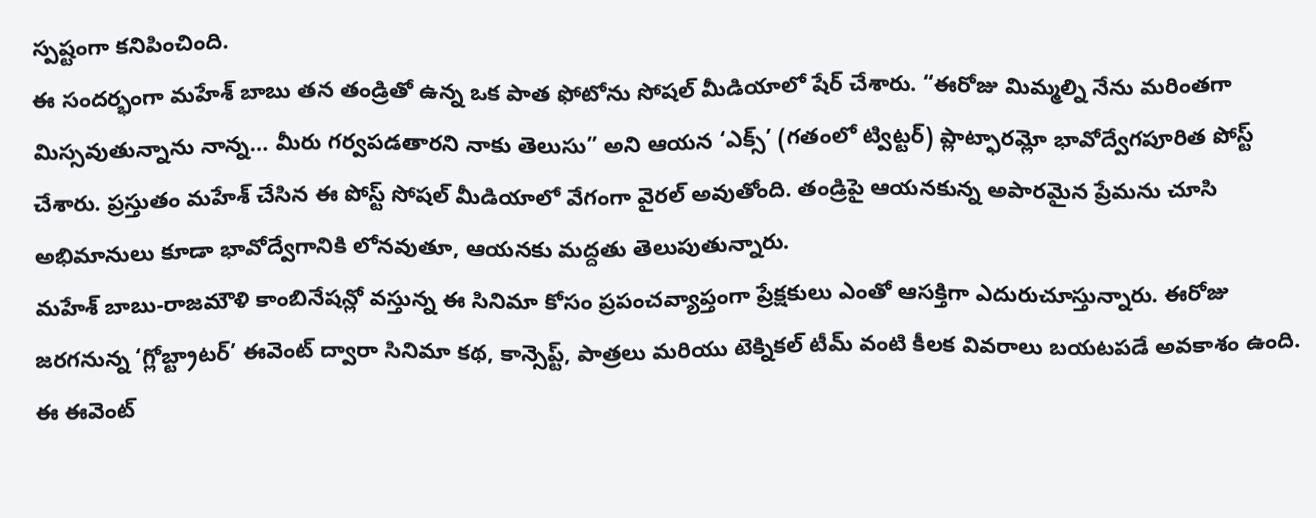స్పష్టంగా కనిపించింది.
ఈ సందర్భంగా మహేశ్ బాబు తన తండ్రితో ఉన్న ఒక పాత ఫోటోను సోషల్ మీడియాలో షేర్ చేశారు. “ఈరోజు మిమ్మల్ని నేను మరింతగా మిస్సవుతున్నాను నాన్న… మీరు గర్వపడతారని నాకు తెలుసు” అని ఆయన ‘ఎక్స్’ (గతంలో ట్విట్టర్) ప్లాట్ఫారమ్లో భావోద్వేగపూరిత పోస్ట్ చేశారు. ప్రస్తుతం మహేశ్ చేసిన ఈ పోస్ట్ సోషల్ మీడియాలో వేగంగా వైరల్ అవుతోంది. తండ్రిపై ఆయనకున్న అపారమైన ప్రేమను చూసి అభిమానులు కూడా భావోద్వేగానికి లోనవుతూ, ఆయనకు మద్దతు తెలుపుతున్నారు.
మహేశ్ బాబు-రాజమౌళి కాంబినేషన్లో వస్తున్న ఈ సినిమా కోసం ప్రపంచవ్యాప్తంగా ప్రేక్షకులు ఎంతో ఆసక్తిగా ఎదురుచూస్తున్నారు. ఈరోజు జరగనున్న ‘గ్లోబ్ట్రాటర్’ ఈవెంట్ ద్వారా సినిమా కథ, కాన్సెప్ట్, పాత్రలు మరియు టెక్నికల్ టీమ్ వంటి కీలక వివరాలు బయటపడే అవకాశం ఉంది. ఈ ఈవెంట్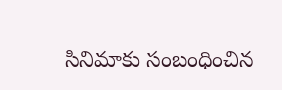సినిమాకు సంబంధించిన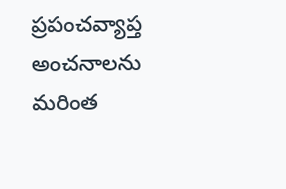ప్రపంచవ్యాప్త అంచనాలను మరింత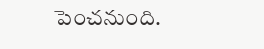పెంచనుంది.